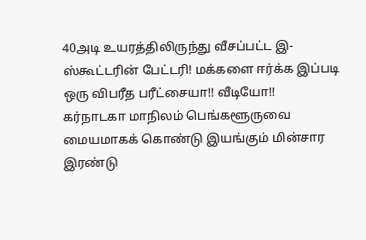40அடி உயரத்திலிருந்து வீசப்பட்ட இ-ஸ்கூட்டரின் பேட்டரி! மக்களை ஈர்க்க இப்படி ஒரு விபரீத பரீட்சையா!! வீடியோ!!
கர்நாடகா மாநிலம் பெங்களூருவை மையமாகக் கொண்டு இயங்கும் மின்சார இரண்டு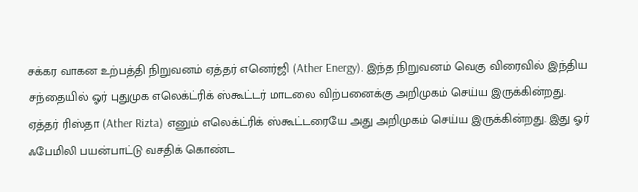சக்கர வாகன உற்பத்தி நிறுவனம் ஏத்தர் எனெர்ஜி (Ather Energy). இந்த நிறுவனம் வெகு விரைவில் இந்திய சந்தையில் ஓர் புதுமுக எலெக்ட்ரிக் ஸ்கூட்டர் மாடலை விற்பனைக்கு அறிமுகம் செய்ய இருக்கின்றது.
ஏத்தர் ரிஸ்தா (Ather Rizta) எனும் எலெக்ட்ரிக் ஸ்கூட்டரையே அது அறிமுகம் செய்ய இருக்கின்றது. இது ஓர் ஃபேமிலி பயன்பாட்டு வசதிக் கொண்ட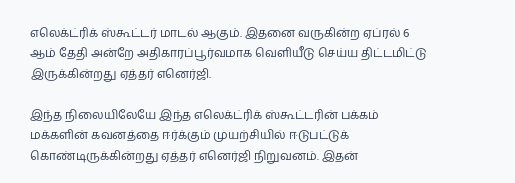எலெக்ட்ரிக் ஸ்கூட்டர் மாடல் ஆகும். இதனை வருகின்ற ஏப்ரல் 6 ஆம் தேதி அன்றே அதிகாரப்பூர்வமாக வெளியீடு செய்ய திட்டமிட்டு இருக்கின்றது ஏத்தர் எனெர்ஜி.

இந்த நிலையிலேயே இந்த எலெக்ட்ரிக் ஸ்கூட்டரின் பக்கம் மக்களின் கவனத்தை ஈர்க்கும் முயற்சியில் ஈடுபட்டுக் கொண்டிருக்கின்றது ஏத்தர் எனெர்ஜி நிறுவனம். இதன்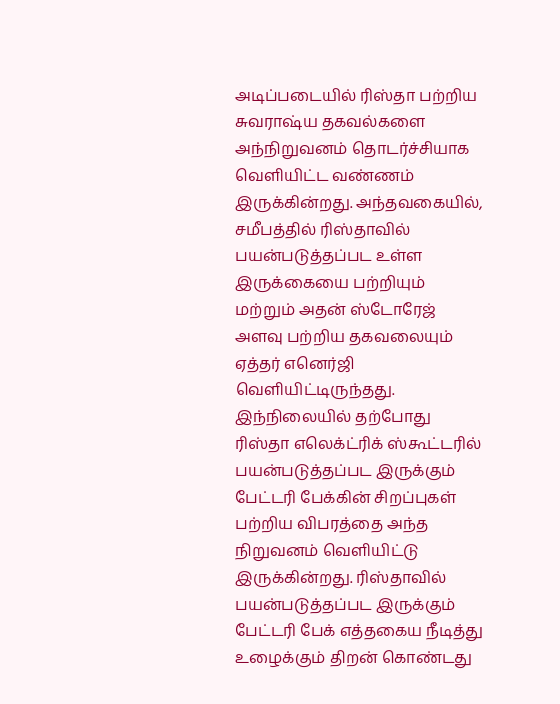அடிப்படையில் ரிஸ்தா பற்றிய சுவராஷ்ய தகவல்களை அந்நிறுவனம் தொடர்ச்சியாக வெளியிட்ட வண்ணம் இருக்கின்றது. அந்தவகையில், சமீபத்தில் ரிஸ்தாவில் பயன்படுத்தப்பட உள்ள இருக்கையை பற்றியும் மற்றும் அதன் ஸ்டோரேஜ் அளவு பற்றிய தகவலையும் ஏத்தர் எனெர்ஜி வெளியிட்டிருந்தது.
இந்நிலையில் தற்போது ரிஸ்தா எலெக்ட்ரிக் ஸ்கூட்டரில் பயன்படுத்தப்பட இருக்கும் பேட்டரி பேக்கின் சிறப்புகள் பற்றிய விபரத்தை அந்த நிறுவனம் வெளியிட்டு இருக்கின்றது. ரிஸ்தாவில் பயன்படுத்தப்பட இருக்கும் பேட்டரி பேக் எத்தகைய நீடித்து உழைக்கும் திறன் கொண்டது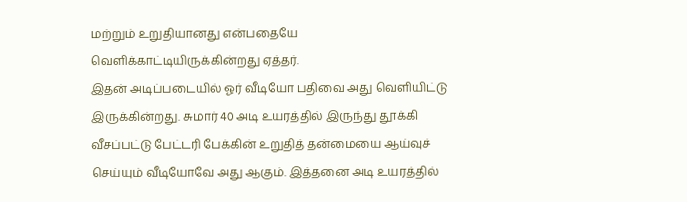மற்றும் உறுதியானது என்பதையே வெளிக்காட்டியிருக்கின்றது ஏத்தர்.
இதன் அடிப்படையில் ஓர் வீடியோ பதிவை அது வெளியிட்டு இருக்கின்றது. சுமார் 40 அடி உயரத்தில் இருந்து தூக்கி வீசப்பட்டு பேட்டரி பேக்கின் உறுதித் தன்மையை ஆய்வுச் செய்யும் வீடியோவே அது ஆகும். இத்தனை அடி உயரத்தில்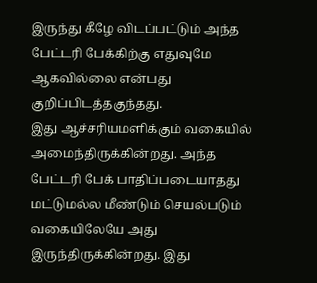இருந்து கீழே விடப்பட்டும் அந்த பேட்டரி பேக்கிற்கு எதுவுமே ஆகவில்லை என்பது குறிப்பிடத்தகுந்தது.
இது ஆச்சரியமளிக்கும் வகையில் அமைந்திருக்கின்றது. அந்த பேட்டரி பேக் பாதிப்படையாதது மட்டுமல்ல மீண்டும் செயல்படும் வகையிலேயே அது இருந்திருக்கின்றது. இது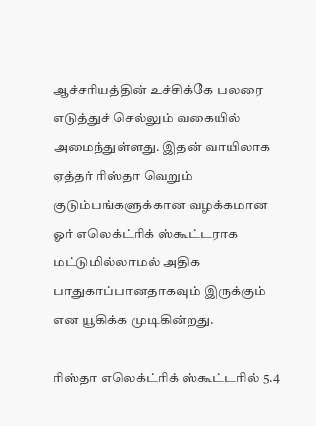ஆச்சரியத்தின் உச்சிக்கே பலரை எடுத்துச் செல்லும் வகையில் அமைந்துள்ளது. இதன் வாயிலாக ஏத்தர் ரிஸ்தா வெறும் குடும்பங்களுக்கான வழக்கமான ஓர் எலெக்ட்ரிக் ஸ்கூட்டராக மட்டுமில்லாமல் அதிக பாதுகாப்பானதாகவும் இருக்கும் என யூகிக்க முடிகின்றது.

ரிஸ்தா எலெக்ட்ரிக் ஸ்கூட்டரில் 5.4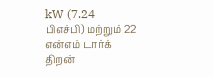kW (7.24 பிஎச்பி) மற்றும் 22 என்எம் டார்க் திறன்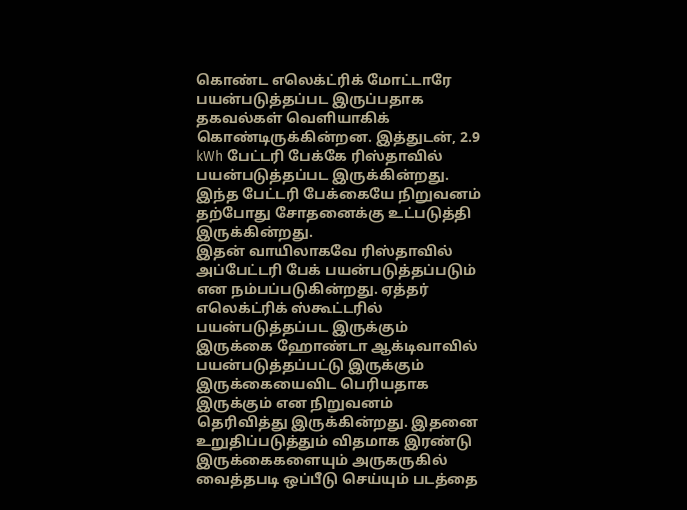கொண்ட எலெக்ட்ரிக் மோட்டாரே பயன்படுத்தப்பட இருப்பதாக தகவல்கள் வெளியாகிக் கொண்டிருக்கின்றன. இத்துடன், 2.9 kWh பேட்டரி பேக்கே ரிஸ்தாவில் பயன்படுத்தப்பட இருக்கின்றது. இந்த பேட்டரி பேக்கையே நிறுவனம் தற்போது சோதனைக்கு உட்படுத்தி இருக்கின்றது.
இதன் வாயிலாகவே ரிஸ்தாவில் அப்பேட்டரி பேக் பயன்படுத்தப்படும் என நம்பப்படுகின்றது. ஏத்தர் எலெக்ட்ரிக் ஸ்கூட்டரில் பயன்படுத்தப்பட இருக்கும் இருக்கை ஹோண்டா ஆக்டிவாவில் பயன்படுத்தப்பட்டு இருக்கும் இருக்கையைவிட பெரியதாக இருக்கும் என நிறுவனம் தெரிவித்து இருக்கின்றது. இதனை உறுதிப்படுத்தும் விதமாக இரண்டு இருக்கைகளையும் அருகருகில் வைத்தபடி ஒப்பீடு செய்யும் படத்தை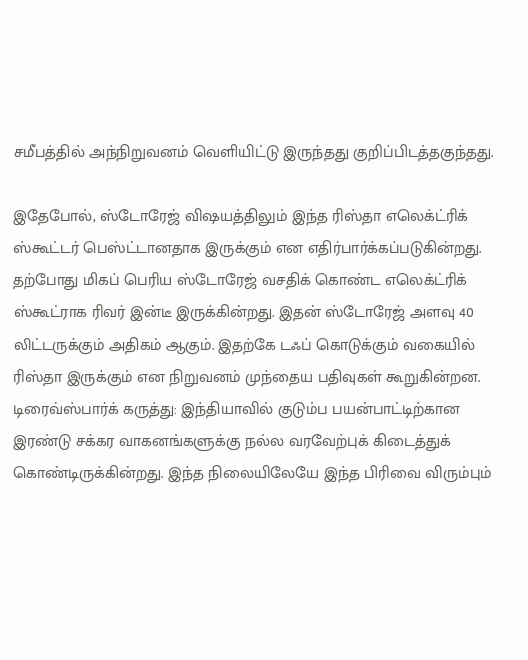சமீபத்தில் அந்நிறுவனம் வெளியிட்டு இருந்தது குறிப்பிடத்தகுந்தது.

இதேபோல், ஸ்டோரேஜ் விஷயத்திலும் இந்த ரிஸ்தா எலெக்ட்ரிக் ஸ்கூட்டர் பெஸ்ட்டானதாக இருக்கும் என எதிர்பார்க்கப்படுகின்றது. தற்போது மிகப் பெரிய ஸ்டோரேஜ் வசதிக் கொண்ட எலெக்ட்ரிக் ஸ்கூட்ராக ரிவர் இன்டீ இருக்கின்றது. இதன் ஸ்டோரேஜ் அளவு 40 லிட்டருக்கும் அதிகம் ஆகும். இதற்கே டஃப் கொடுக்கும் வகையில் ரிஸ்தா இருக்கும் என நிறுவனம் முந்தைய பதிவுகள் கூறுகின்றன.
டிரைவ்ஸ்பார்க் கருத்து: இந்தியாவில் குடும்ப பயன்பாட்டிற்கான இரண்டு சக்கர வாகனங்களுக்கு நல்ல வரவேற்புக் கிடைத்துக் கொண்டிருக்கின்றது. இந்த நிலையிலேயே இந்த பிரிவை விரும்பும்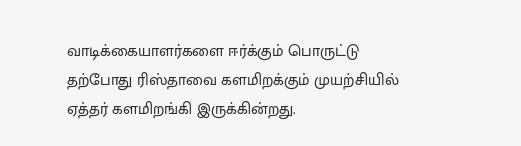வாடிக்கையாளர்களை ஈர்க்கும் பொருட்டு தற்போது ரிஸ்தாவை களமிறக்கும் முயற்சியில் ஏத்தர் களமிறங்கி இருக்கின்றது.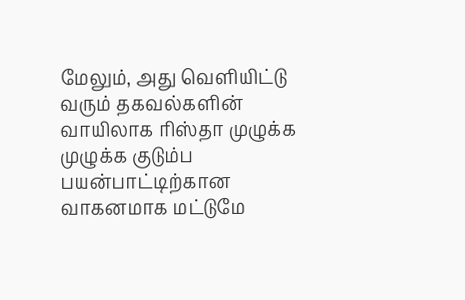மேலும், அது வெளியிட்டு வரும் தகவல்களின் வாயிலாக ரிஸ்தா முழுக்க முழுக்க குடும்ப பயன்பாட்டிற்கான வாகனமாக மட்டுமே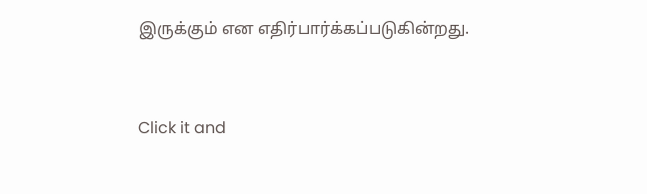இருக்கும் என எதிர்பார்க்கப்படுகின்றது.


Click it and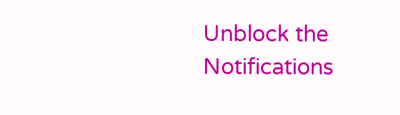Unblock the Notifications